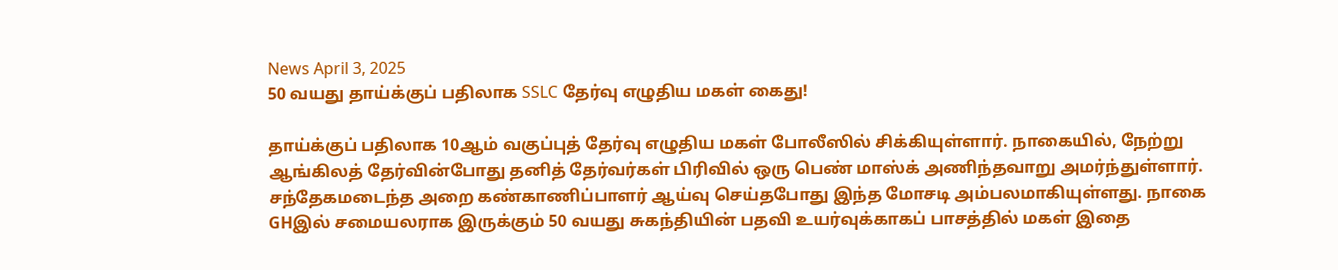News April 3, 2025
50 வயது தாய்க்குப் பதிலாக SSLC தேர்வு எழுதிய மகள் கைது!

தாய்க்குப் பதிலாக 10ஆம் வகுப்புத் தேர்வு எழுதிய மகள் போலீஸில் சிக்கியுள்ளார். நாகையில், நேற்று ஆங்கிலத் தேர்வின்போது தனித் தேர்வர்கள் பிரிவில் ஒரு பெண் மாஸ்க் அணிந்தவாறு அமர்ந்துள்ளார். சந்தேகமடைந்த அறை கண்காணிப்பாளர் ஆய்வு செய்தபோது இந்த மோசடி அம்பலமாகியுள்ளது. நாகை GHஇல் சமையலராக இருக்கும் 50 வயது சுகந்தியின் பதவி உயர்வுக்காகப் பாசத்தில் மகள் இதை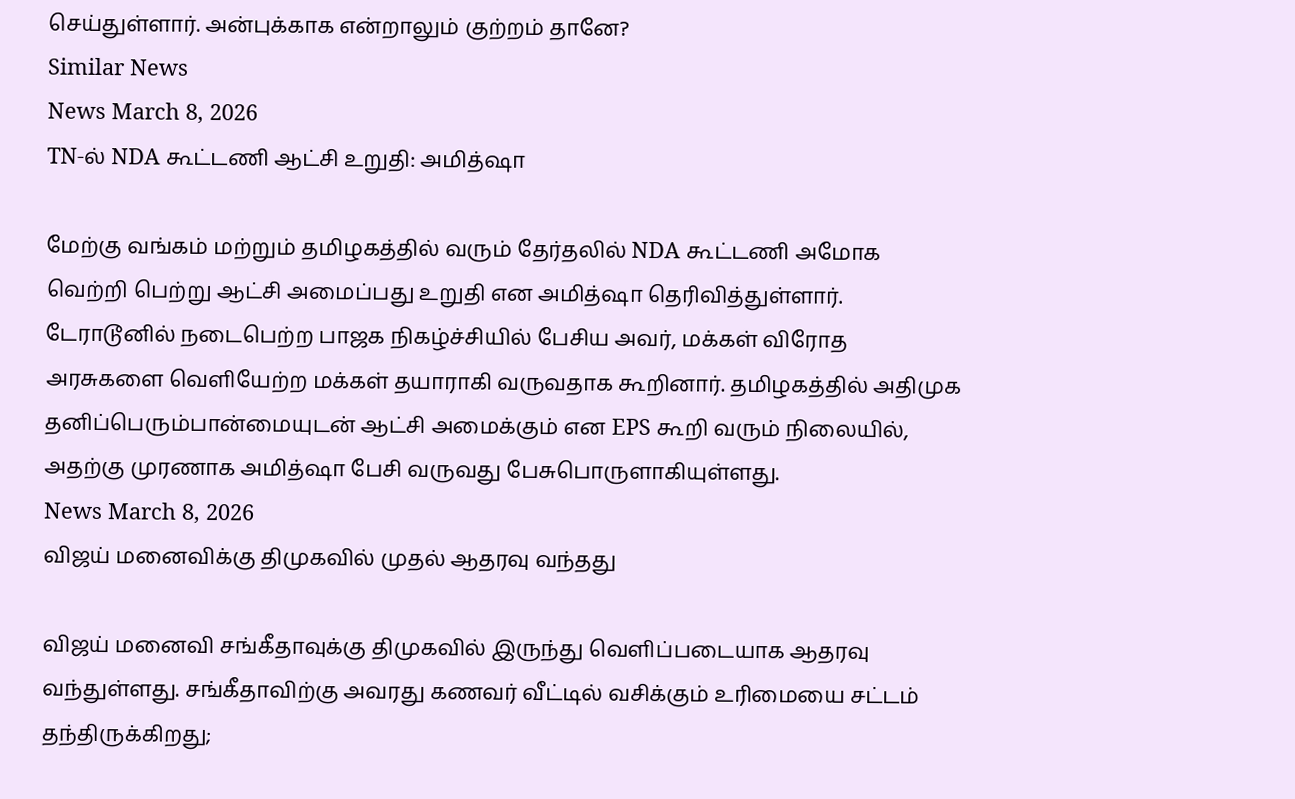செய்துள்ளார். அன்புக்காக என்றாலும் குற்றம் தானே?
Similar News
News March 8, 2026
TN-ல் NDA கூட்டணி ஆட்சி உறுதி: அமித்ஷா

மேற்கு வங்கம் மற்றும் தமிழகத்தில் வரும் தேர்தலில் NDA கூட்டணி அமோக வெற்றி பெற்று ஆட்சி அமைப்பது உறுதி என அமித்ஷா தெரிவித்துள்ளார். டேராடூனில் நடைபெற்ற பாஜக நிகழ்ச்சியில் பேசிய அவர், மக்கள் விரோத அரசுகளை வெளியேற்ற மக்கள் தயாராகி வருவதாக கூறினார். தமிழகத்தில் அதிமுக தனிப்பெரும்பான்மையுடன் ஆட்சி அமைக்கும் என EPS கூறி வரும் நிலையில், அதற்கு முரணாக அமித்ஷா பேசி வருவது பேசுபொருளாகியுள்ளது.
News March 8, 2026
விஜய் மனைவிக்கு திமுகவில் முதல் ஆதரவு வந்தது

விஜய் மனைவி சங்கீதாவுக்கு திமுகவில் இருந்து வெளிப்படையாக ஆதரவு வந்துள்ளது. சங்கீதாவிற்கு அவரது கணவர் வீட்டில் வசிக்கும் உரிமையை சட்டம் தந்திருக்கிறது;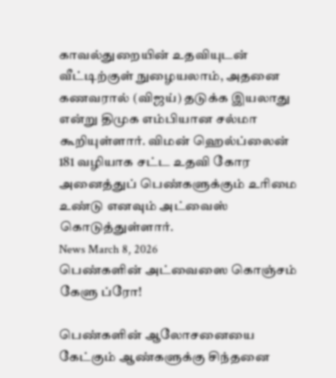காவல்துறையின் உதவியுடன் வீட்டிற்குள் நுழையலாம், அதனை கணவரால் (விஜய்) தடுக்க இயலாது என்று திமுக எம்பியான சல்மா கூறியுள்ளார். விமன் ஹெல்ப்லைன் 181 வழியாக சட்ட உதவி கோர அனைத்துப் பெண்களுக்கும் உரிமை உண்டு எனவும் அட்வைஸ் கொடுத்துள்ளார்.
News March 8, 2026
பெண்களின் அட்வைஸை கொஞ்சம் கேளு ப்ரோ!

பெண்களின் ஆலோசனையை கேட்கும் ஆண்களுக்கு சிந்தனை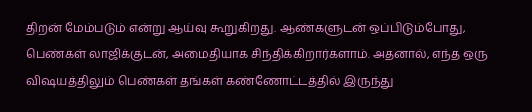திறன் மேம்படும் என்று ஆய்வு கூறுகிறது. ஆண்களுடன் ஒப்பிடும்போது, பெண்கள் லாஜிக்குடன், அமைதியாக சிந்திக்கிறார்களாம். அதனால், எந்த ஒரு விஷயத்திலும் பெண்கள் தங்கள் கண்ணோட்டத்தில் இருந்து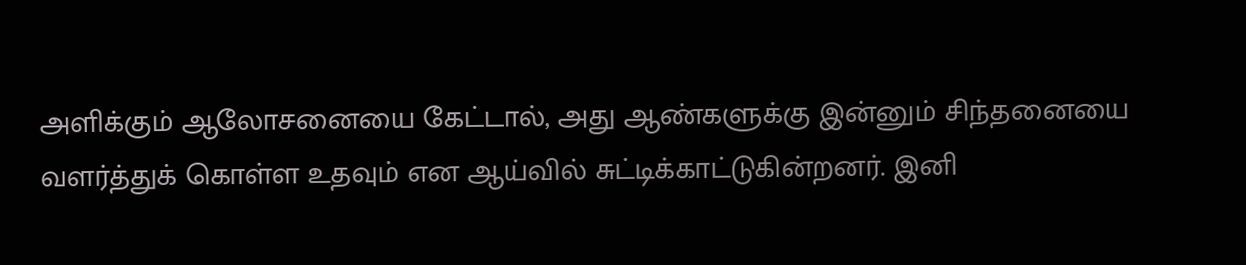அளிக்கும் ஆலோசனையை கேட்டால், அது ஆண்களுக்கு இன்னும் சிந்தனையை வளர்த்துக் கொள்ள உதவும் என ஆய்வில் சுட்டிக்காட்டுகின்றனர். இனி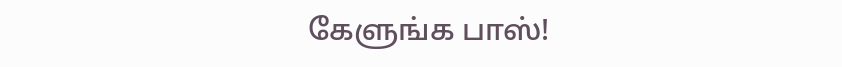கேளுங்க பாஸ்!